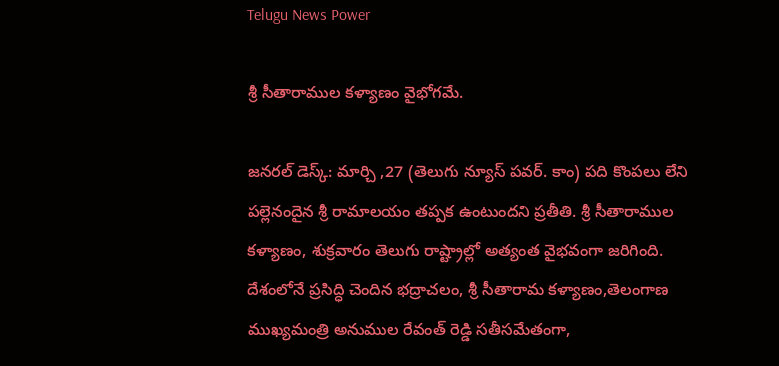Telugu News Power

శ్రీ సీతారాముల కళ్యాణం వైభోగమే.

జనరల్ డెస్క్: మార్చి ,27 (తెలుగు న్యూస్ పవర్. కాం) పది కొంపలు లేని పల్లెనందైన శ్రీ రామాలయం తప్పక ఉంటుందని ప్రతీతి. శ్రీ సీతారాముల కళ్యాణం, శుక్రవారం తెలుగు రాష్ట్రాల్లో అత్యంత వైభవంగా జరిగింది. దేశంలోనే ప్రసిద్ధి చెందిన భద్రాచలం, శ్రీ సీతారామ కళ్యాణం,తెలంగాణ ముఖ్యమంత్రి అనుముల రేవంత్ రెడ్డి సతీసమేతంగా,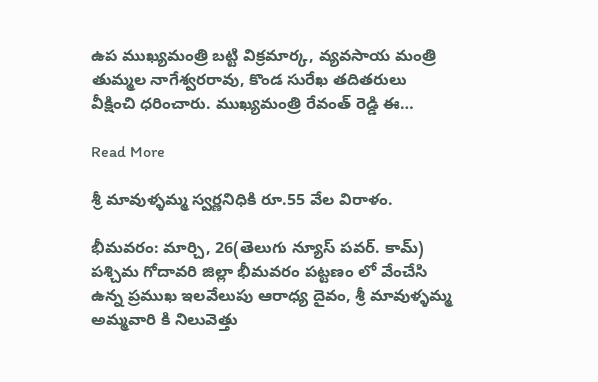ఉప ముఖ్యమంత్రి బట్టి విక్రమార్క, వ్యవసాయ మంత్రి తుమ్మల నాగేశ్వరరావు, కొండ సురేఖ తదితరులు వీక్షించి ధరించారు. ముఖ్యమంత్రి రేవంత్ రెడ్డి ఈ…

Read More

శ్రీ మావుళ్ళమ్మ స్వర్ణనిధికి రూ.55 వేల విరాళం.

భీమవరం: మార్చి, 26(తెలుగు న్యూస్ పవర్. కామ్) పశ్చిమ గోదావరి జిల్లా భీమవరం పట్టణం లో వేంచేసి ఉన్న ప్రముఖ ఇలవేలుపు ఆరాధ్య దైవం, శ్రీ మావుళ్ళమ్మ అమ్మవారి కి నిలువెత్తు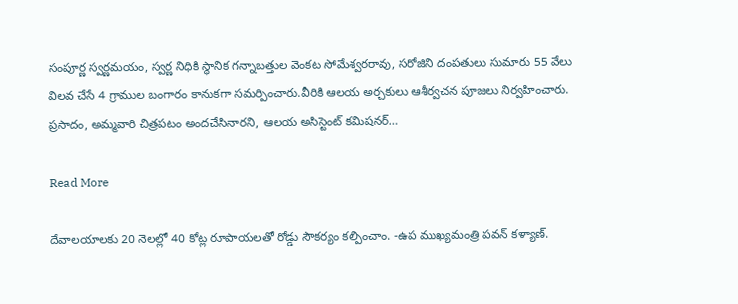సంపూర్ణ స్వర్ణమయం, స్వర్ణ నిధికి స్థానిక గన్నాబత్తుల వెంకట సోమేశ్వరరావు, సరోజిని దంపతులు సుమారు 55 వేలు విలవ చేసే 4 గ్రాముల బంగారం కానుకగా సమర్పించారు.వీరికి ఆలయ అర్చకులు ఆశీర్వచన పూజలు నిర్వహించారు. ప్రసాదం, అమ్మవారి చిత్రపటం అందచేసినారని, ఆలయ అసిస్టెంట్ కమిషనర్…

Read More

దేవాలయాలకు 20 నెలల్లో 40 కోట్ల రూపాయలతో రోడ్డు సౌకర్యం కల్పించాం. -ఉప ముఖ్యమంత్రి పవన్ కళ్యాణ్.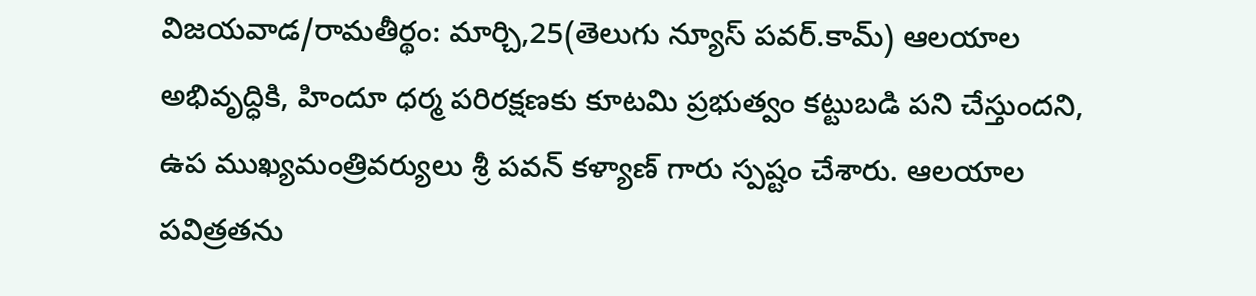విజయవాడ/రామతీర్థం: మార్చి,25(తెలుగు న్యూస్ పవర్.కామ్) ఆలయాల అభివృద్ధికి, హిందూ ధర్మ పరిరక్షణకు కూటమి ప్రభుత్వం కట్టుబడి పని చేస్తుందని, ఉప ముఖ్యమంత్రివర్యులు శ్రీ పవన్ కళ్యాణ్ గారు స్పష్టం చేశారు. ఆలయాల పవిత్రతను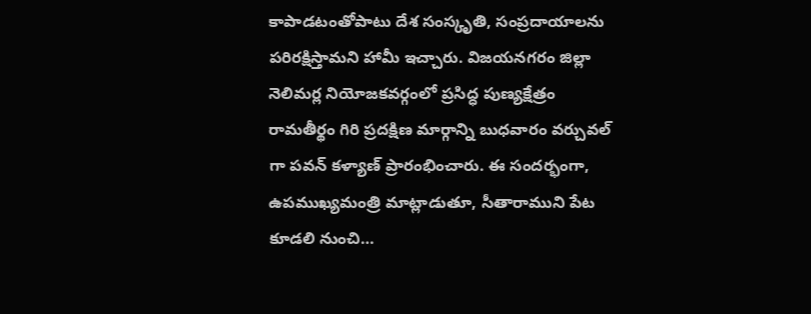కాపాడటంతోపాటు దేశ సంస్కృతి, సంప్రదాయాలను పరిరక్షిస్తామని హామీ ఇచ్చారు. విజయనగరం జిల్లా నెలిమర్ల నియోజకవర్గంలో ప్రసిద్ధ పుణ్యక్షేత్రం రామతీర్థం గిరి ప్రదక్షిణ మార్గాన్ని బుధవారం వర్చువల్ గా పవన్ కళ్యాణ్ ప్రారంభించారు. ఈ సందర్భంగా, ఉపముఖ్యమంత్రి మాట్లాడుతూ, సీతారాముని పేట కూడలి నుంచి…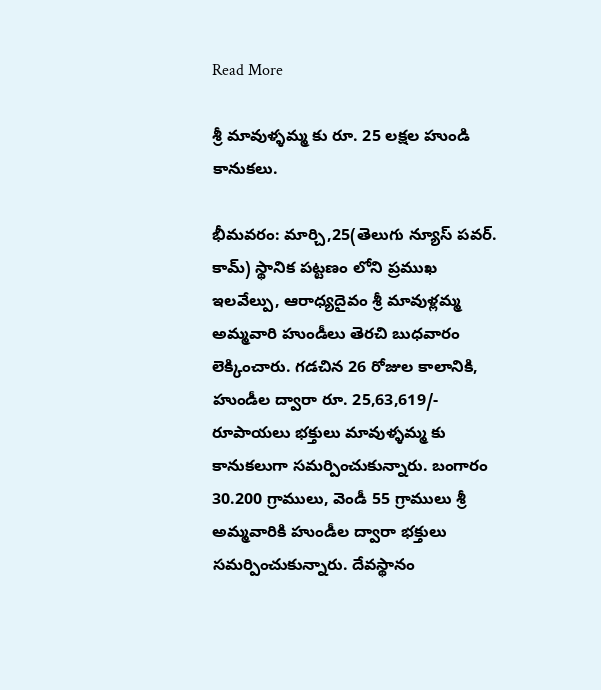Read More

శ్రీ మావుళ్ళమ్మ కు రూ. 25 లక్షల హుండి కానుకలు.

భీమవరం: మార్చి,25(తెలుగు న్యూస్ పవర్. కామ్) స్థానిక పట్టణం లోని ప్రముఖ ఇలవేల్పు, ఆరాధ్యదైవం శ్రీ మావుళ్లమ్మ అమ్మవారి హుండీలు తెరచి బుధవారం లెక్కించారు. గడచిన 26 రోజుల కాలానికి, హుండీల ద్వారా రూ. 25,63,619/- రూపాయలు భక్తులు మావుళ్ళమ్మ కు కానుకలుగా సమర్పించుకున్నారు. బంగారం 30.200 గ్రాములు, వెండీ 55 గ్రాములు శ్రీ అమ్మవారికి హుండీల ద్వారా భక్తులు సమర్పించుకున్నారు. దేవస్థానం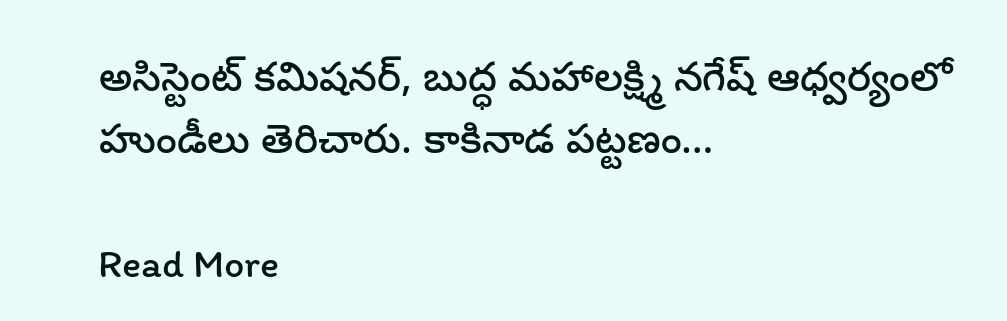అసిస్టెంట్ కమిషనర్, బుద్ధ మహాలక్ష్మి నగేష్ ఆధ్వర్యంలో హుండీలు తెరిచారు. కాకినాడ పట్టణం…

Read More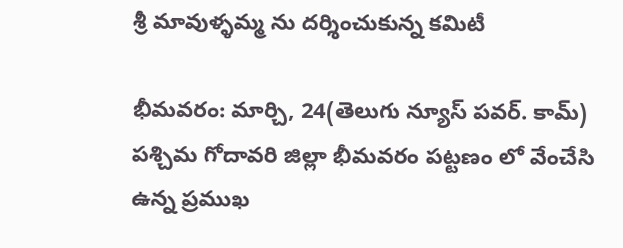శ్రీ మావుళ్ళమ్మ ను దర్శించుకున్న కమిటీ

భీమవరం: మార్చి, 24(తెలుగు న్యూస్ పవర్. కామ్) పశ్చిమ గోదావరి జిల్లా భీమవరం పట్టణం లో వేంచేసి ఉన్న ప్రముఖ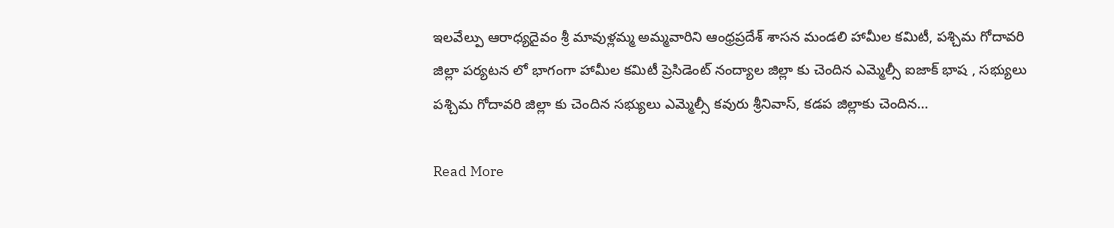ఇలవేల్పు ఆరాధ్యదైవం శ్రీ మావుళ్లమ్మ అమ్మవారిని ఆంధ్రప్రదేశ్ శాసన మండలి హామీల కమిటీ, పశ్చిమ గోదావరి జిల్లా పర్యటన లో భాగంగా హామీల కమిటీ ప్రెసిడెంట్ నంద్యాల జిల్లా కు చెందిన ఎమ్మెల్సీ ఐజాక్ భాష , సభ్యులు పశ్చిమ గోదావరి జిల్లా కు చెందిన సభ్యులు ఎమ్మెల్సీ కవురు శ్రీనివాస్, కడప జిల్లాకు చెందిన…

Read More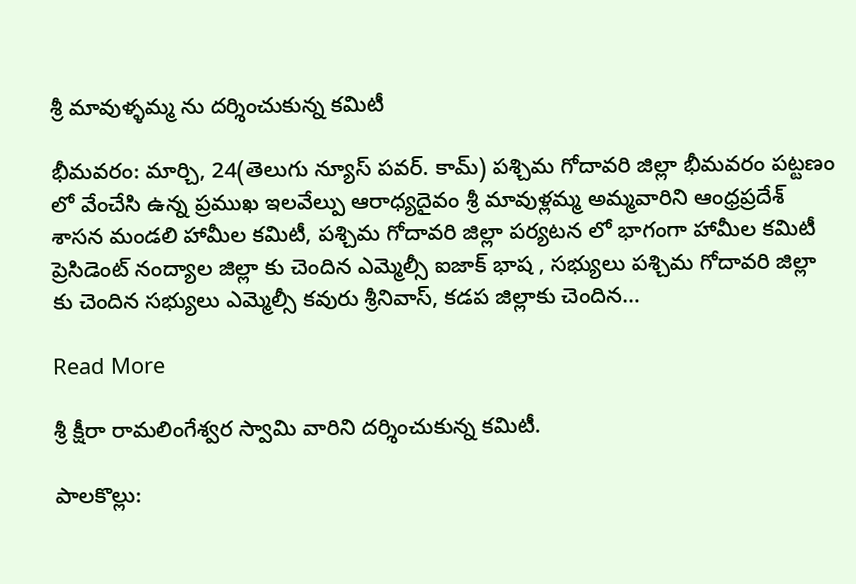శ్రీ మావుళ్ళమ్మ ను దర్శించుకున్న కమిటీ

భీమవరం: మార్చి, 24(తెలుగు న్యూస్ పవర్. కామ్) పశ్చిమ గోదావరి జిల్లా భీమవరం పట్టణం లో వేంచేసి ఉన్న ప్రముఖ ఇలవేల్పు ఆరాధ్యదైవం శ్రీ మావుళ్లమ్మ అమ్మవారిని ఆంధ్రప్రదేశ్ శాసన మండలి హామీల కమిటీ, పశ్చిమ గోదావరి జిల్లా పర్యటన లో భాగంగా హామీల కమిటీ ప్రెసిడెంట్ నంద్యాల జిల్లా కు చెందిన ఎమ్మెల్సీ ఐజాక్ భాష , సభ్యులు పశ్చిమ గోదావరి జిల్లా కు చెందిన సభ్యులు ఎమ్మెల్సీ కవురు శ్రీనివాస్, కడప జిల్లాకు చెందిన…

Read More

శ్రీ క్షీరా రామలింగేశ్వర స్వామి వారిని దర్శించుకున్న కమిటీ.

పాలకొల్లు: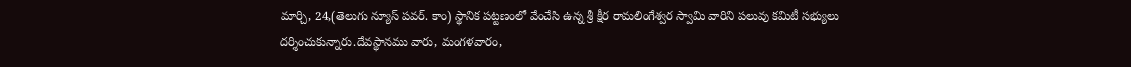మార్చి, 24,(తెలుగు న్యూస్ పవర్. కాం) స్థానిక పట్టణంలో వేంచేసి ఉన్న శ్రీ క్షీర రామలింగేశ్వర స్వామి వారిని పలువు కమిటీ సభ్యులు దర్శించుకున్నారు.దేవస్థానము వారు, మంగళవారం,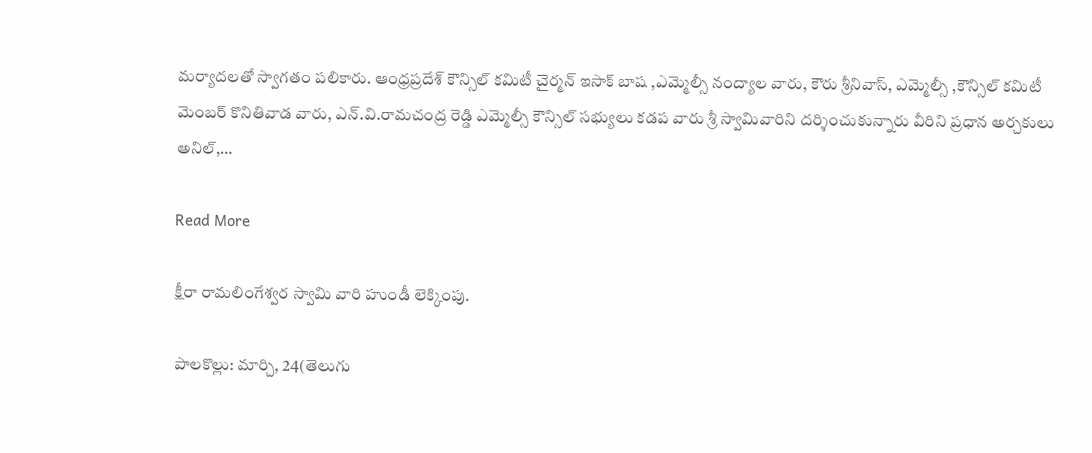మర్యాదలతో స్వాగతం పలికారు. ఆంధ్రప్రదేశ్ కౌన్సిల్ కమిటీ చైర్మన్ ఇసాక్ బాష ,ఎమ్మెల్సీ నంద్యాల వారు, కౌరు శ్రీనివాస్, ఎమ్మెల్సీ ,కౌన్సిల్ కమిటీ మెంబర్ కొనితివాడ వారు, ఎన్.వి.రామచంద్ర రెడ్డి ఎమ్మెల్సీ కౌన్సిల్ సభ్యులు కడప వారు శ్రీ స్వామివారిని దర్శించుకున్నారు వీరిని ప్రధాన అర్చకులు అనిల్,…

Read More

క్షీరా రామలింగేశ్వర స్వామి వారి హుండీ లెక్కింపు.

పాలకొల్లు: మార్చి, 24(తెలుగు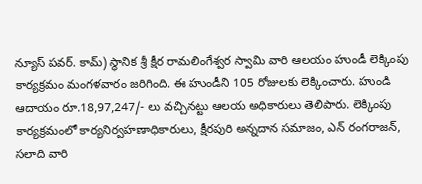న్యూస్ పవర్. కామ్) స్థానిక శ్రీ క్షీర రామలింగేశ్వర స్వామి వారి ఆలయం హుండీ లెక్కింపు కార్యక్రమం మంగళవారం జరిగింది. ఈ హుండీని 105 రోజులకు లెక్కించారు. హుండి ఆదాయం రూ.18,97,247/- లు వచ్చినట్టు ఆలయ అధికారులు తెలిపారు. లెక్కింపు కార్యక్రమంలో కార్యనిర్వహణాధికారులు, క్షీరపురి అన్నదాన సమాజం, ఎన్ రంగరాజన్, సలాది వారి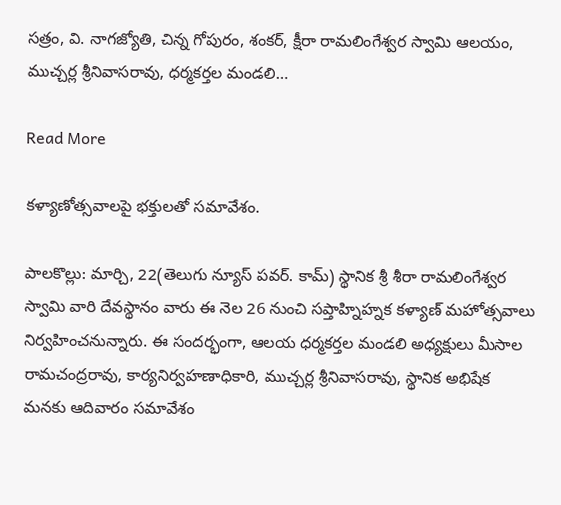సత్రం, వి. నాగజ్యోతి, చిన్న గోపురం, శంకర్, క్షీరా రామలింగేశ్వర స్వామి ఆలయం, ముచ్చర్ల శ్రీనివాసరావు, ధర్మకర్తల మండలి…

Read More

కళ్యాణోత్సవాలపై భక్తులతో సమావేశం.

పాలకొల్లు: మార్చి, 22(తెలుగు న్యూస్ పవర్. కామ్) స్థానిక శ్రీ శీరా రామలింగేశ్వర స్వామి వారి దేవస్థానం వారు ఈ నెల 26 నుంచి సప్తాహ్నిహ్నక కళ్యాణ్ మహోత్సవాలు నిర్వహించనున్నారు. ఈ సందర్భంగా, ఆలయ ధర్మకర్తల మండలి అధ్యక్షులు మీసాల రామచంద్రరావు, కార్యనిర్వహణాధికారి, ముచ్చర్ల శ్రీనివాసరావు, స్థానిక అభిషేక మనకు ఆదివారం సమావేశం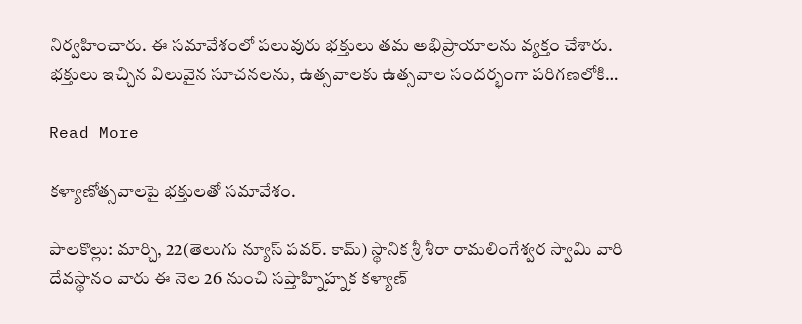నిర్వహించారు. ఈ సమావేశంలో పలువురు భక్తులు తమ అభిప్రాయాలను వ్యక్తం చేశారు. భక్తులు ఇచ్చిన విలువైన సూచనలను, ఉత్సవాలకు ఉత్సవాల సందర్భంగా పరిగణలోకి…

Read More

కళ్యాణోత్సవాలపై భక్తులతో సమావేశం.

పాలకొల్లు: మార్చి, 22(తెలుగు న్యూస్ పవర్. కామ్) స్థానిక శ్రీ శీరా రామలింగేశ్వర స్వామి వారి దేవస్థానం వారు ఈ నెల 26 నుంచి సప్తాహ్నిహ్నక కళ్యాణ్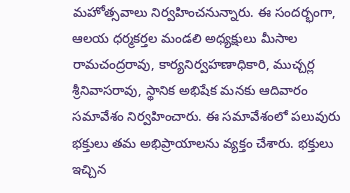మహోత్సవాలు నిర్వహించనున్నారు. ఈ సందర్భంగా, ఆలయ ధర్మకర్తల మండలి అధ్యక్షులు మీసాల రామచంద్రరావు, కార్యనిర్వహణాధికారి, ముచ్చర్ల శ్రీనివాసరావు, స్థానిక అభిషేక మనకు ఆదివారం సమావేశం నిర్వహించారు. ఈ సమావేశంలో పలువురు భక్తులు తమ అభిప్రాయాలను వ్యక్తం చేశారు. భక్తులు ఇచ్చిన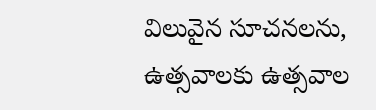విలువైన సూచనలను, ఉత్సవాలకు ఉత్సవాల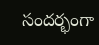సందర్భంగా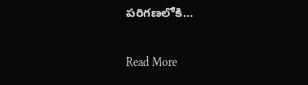పరిగణలోకి…

Read More